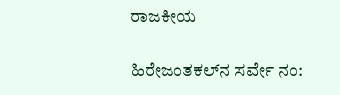ರಾಜಕೀಯ

ಹಿರೇಜಂತಕಲ್‌ನ ಸರ್ವೇ ನಂ: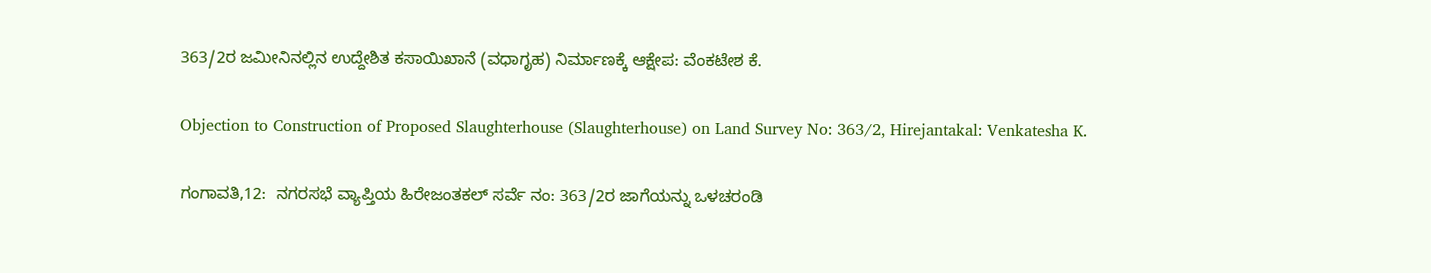363/2ರ ಜಮೀನಿನಲ್ಲಿನ ಉದ್ದೇಶಿತ ಕಸಾಯಿಖಾನೆ (ವಧಾಗೃಹ) ನಿರ್ಮಾಣಕ್ಕೆ ಆಕ್ಷೇಪ: ವೆಂಕಟೇಶ ಕೆ.

Objection to Construction of Proposed Slaughterhouse (Slaughterhouse) on Land Survey No: 363/2, Hirejantakal: Venkatesha K.

ಗಂಗಾವತಿ,12:  ನಗರಸಭೆ ವ್ಯಾಪ್ತಿಯ ಹಿರೇಜಂತಕಲ್‌ ಸರ್ವೆ ನಂ: 363/2ರ ಜಾಗೆಯನ್ನು ಒಳಚರಂಡಿ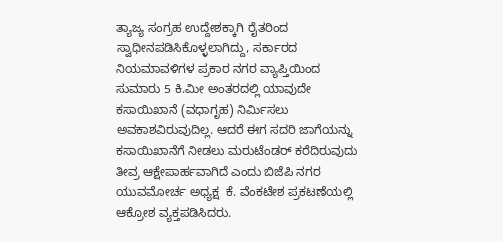ತ್ಯಾಜ್ಯ ಸಂಗ್ರಹ ಉದ್ದೇಶಕ್ಕಾಗಿ ರೈತರಿಂದ ಸ್ವಾಧೀನಪಡಿಸಿಕೊಳ್ಳಲಾಗಿದ್ದು, ಸರ್ಕಾರದ ನಿಯಮಾವಳಿಗಳ ಪ್ರಕಾರ ನಗರ ವ್ಯಾಪ್ತಿಯಿಂದ ಸುಮಾರು 5 ಕಿ.ಮೀ ಅಂತರದಲ್ಲಿ ಯಾವುದೇ ಕಸಾಯಿಖಾನೆ (ವಧಾಗೃಹ) ನಿರ್ಮಿಸಲು ಅವಕಾಶವಿರುವುದಿಲ್ಲ. ಆದರೆ ಈಗ ಸದರಿ ಜಾಗೆಯನ್ನು ಕಸಾಯಿಖಾನೆಗೆ ನೀಡಲು ಮರುಟೆಂಡರ್ ಕರೆದಿರುವುದು ತೀವ್ರ ಆಕ್ಷೇಪಾರ್ಹವಾಗಿದೆ ಎಂದು ಬಿಜೆಪಿ ನಗರ ಯುವಮೋರ್ಚ ಅಧ್ಯಕ್ಷ  ಕೆ. ವೆಂಕಟೇಶ ಪ್ರಕಟಣೆಯಲ್ಲಿ ಆಕ್ರೋಶ ವ್ಯಕ್ತಪಡಿಸಿದರು.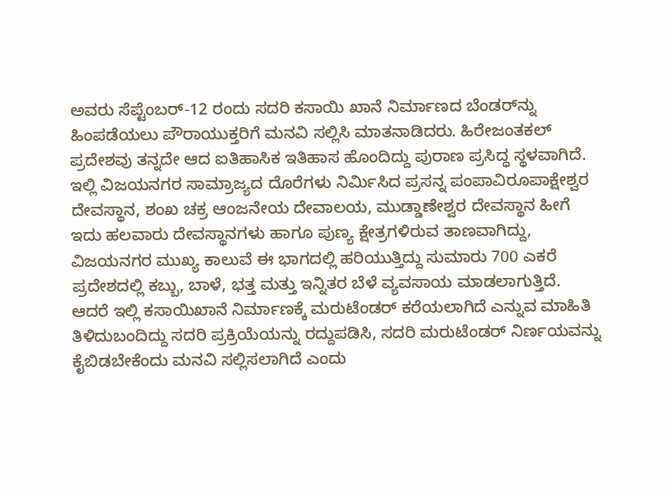ಅವರು ಸೆಪ್ಟೆಂಬರ್-12 ರಂದು ಸದರಿ ಕಸಾಯಿ ಖಾನೆ ನಿರ್ಮಾಣದ ಬೆಂಡರ್‌ನ್ನು ಹಿಂಪಡೆಯಲು ಪೌರಾಯುಕ್ತರಿಗೆ ಮನವಿ ಸಲ್ಲಿಸಿ ಮಾತನಾಡಿದರು. ಹಿರೇಜಂತಕಲ್ ಪ್ರದೇಶವು ತನ್ನದೇ ಆದ ಐತಿಹಾಸಿಕ ಇತಿಹಾಸ ಹೊಂದಿದ್ದು ಪುರಾಣ ಪ್ರಸಿದ್ಧ ಸ್ಥಳವಾಗಿದೆ. ಇಲ್ಲಿ ವಿಜಯನಗರ ಸಾಮ್ರಾಜ್ಯದ ದೊರೆಗಳು ನಿರ್ಮಿಸಿದ ಪ್ರಸನ್ನ ಪಂಪಾವಿರೂಪಾಕ್ಷೇಶ್ವರ ದೇವಸ್ಥಾನ, ಶಂಖ ಚಕ್ರ ಆಂಜನೇಯ ದೇವಾಲಯ, ಮುಡ್ಡಾಣೇಶ್ವರ ದೇವಸ್ಥಾನ ಹೀಗೆ ಇದು ಹಲವಾರು ದೇವಸ್ಥಾನಗಳು ಹಾಗೂ ಪುಣ್ಯ ಕ್ಷೇತ್ರಗಳಿರುವ ತಾಣವಾಗಿದ್ದು, ವಿಜಯನಗರ ಮುಖ್ಯ ಕಾಲುವೆ ಈ ಭಾಗದಲ್ಲಿ ಹರಿಯುತ್ತಿದ್ದು ಸುಮಾರು 700 ಎಕರೆ ಪ್ರದೇಶದಲ್ಲಿ ಕಬ್ಬು, ಬಾಳೆ, ಭತ್ತ ಮತ್ತು ಇನ್ನಿತರ ಬೆಳೆ ವ್ಯವಸಾಯ ಮಾಡಲಾಗುತ್ತಿದೆ. ಆದರೆ ಇಲ್ಲಿ ಕಸಾಯಿಖಾನೆ ನಿರ್ಮಾಣಕ್ಕೆ ಮರುಟೆಂಡರ್ ಕರೆಯಲಾಗಿದೆ ಎನ್ನುವ ಮಾಹಿತಿ ತಿಳಿದುಬಂದಿದ್ದು ಸದರಿ ಪ್ರಕ್ರಿಯೆಯನ್ನು ರದ್ದುಪಡಿಸಿ, ಸದರಿ ಮರುಟೆಂಡರ್ ನಿರ್ಣಯವನ್ನು ಕೈಬಿಡಬೇಕೆಂದು ಮನವಿ ಸಲ್ಲಿಸಲಾಗಿದೆ ಎಂದು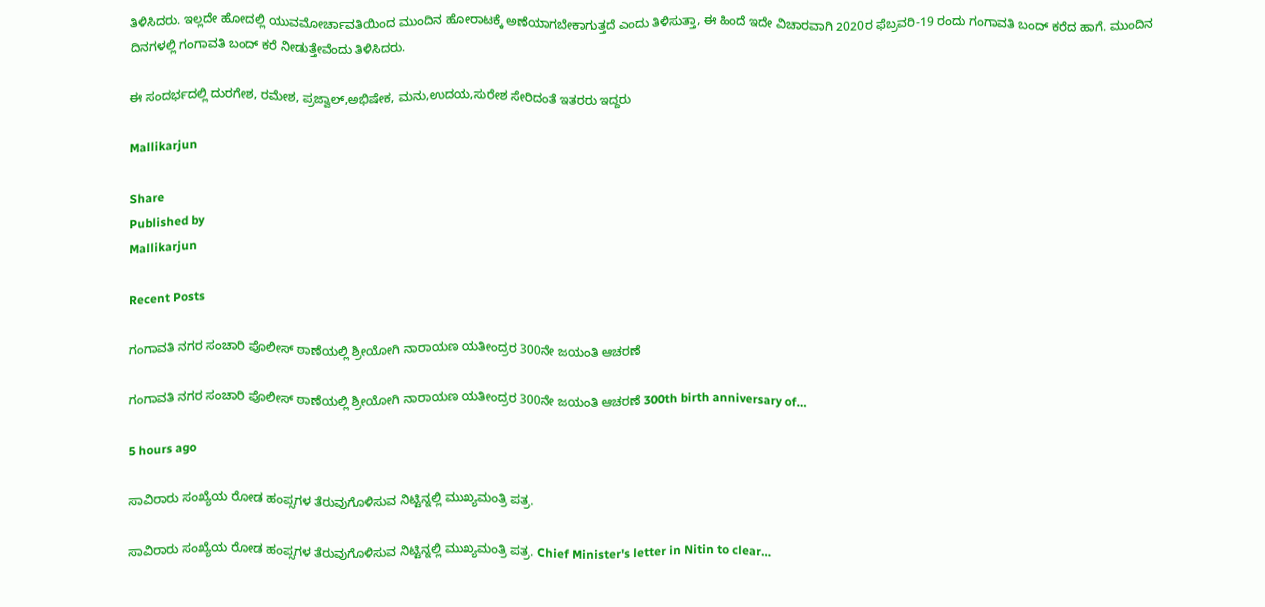ತಿಳಿಸಿದರು. ಇಲ್ಲದೇ ಹೋದಲ್ಲಿ ಯುವಮೋರ್ಚಾವತಿಯಿಂದ ಮುಂದಿನ ಹೋರಾಟಕ್ಕೆ ಅಣೆಯಾಗಬೇಕಾಗುತ್ತದೆ ಎಂದು ತಿಳಿಸುತ್ತಾ, ಈ ಹಿಂದೆ ಇದೇ ವಿಚಾರವಾಗಿ 2020ರ ಫೆಬ್ರವರಿ-19 ರಂದು ಗಂಗಾವತಿ ಬಂದ್ ಕರೆದ ಹಾಗೆ. ಮುಂದಿನ ದಿನಗಳಲ್ಲಿ ಗಂಗಾವತಿ ಬಂದ್‌ ಕರೆ ನೀಡುತ್ತೇವೆಂದು ತಿಳಿಸಿದರು.

ಈ ಸಂದರ್ಭದಲ್ಲಿ ದುರಗೇಶ, ರಮೇಶ, ಪ್ರಜ್ವಾಲ್,ಅಭಿಷೇಕ, ಮನು,ಉದಯ,ಸುರೇಶ ಸೇರಿದಂತೆ ಇತರರು ಇದ್ದರು

Mallikarjun

Share
Published by
Mallikarjun

Recent Posts

ಗಂಗಾವತಿ ನಗರ ಸಂಚಾರಿ ಪೊಲೀಸ್ ಠಾಣೆಯಲ್ಲಿ ಶ್ರೀಯೋಗಿ ನಾರಾಯಣ ಯತೀಂದ್ರರ 300ನೇ ಜಯಂತಿ ಆಚರಣೆ

ಗಂಗಾವತಿ ನಗರ ಸಂಚಾರಿ ಪೊಲೀಸ್ ಠಾಣೆಯಲ್ಲಿ ಶ್ರೀಯೋಗಿ ನಾರಾಯಣ ಯತೀಂದ್ರರ 300ನೇ ಜಯಂತಿ ಆಚರಣೆ 300th birth anniversary of…

5 hours ago

ಸಾವಿರಾರು ಸಂಖ್ಯೆಯ ರೋಡ ಹಂಪ್ಸಗಳ ತೆರುವುಗೊಳಿಸುವ ನಿಟ್ಟಿನ್ನಲ್ಲಿ ಮುಖ್ಯಮಂತ್ರಿ ಪತ್ರ.

ಸಾವಿರಾರು ಸಂಖ್ಯೆಯ ರೋಡ ಹಂಪ್ಸಗಳ ತೆರುವುಗೊಳಿಸುವ ನಿಟ್ಟಿನ್ನಲ್ಲಿ ಮುಖ್ಯಮಂತ್ರಿ ಪತ್ರ. Chief Minister's letter in Nitin to clear…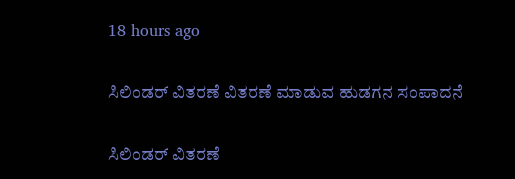18 hours ago

ಸಿಲಿಂಡರ್ ವಿತರಣೆ ವಿತರಣೆ ಮಾಡುವ ಹುಡಗನ ಸಂಪಾದನೆ

ಸಿಲಿಂಡರ್ ವಿತರಣೆ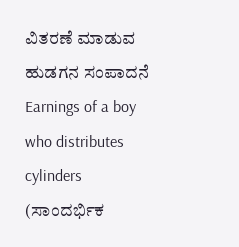ವಿತರಣೆ ಮಾಡುವ ಹುಡಗನ ಸಂಪಾದನೆ Earnings of a boy who distributes cylinders (ಸಾಂದರ್ಭಿಕ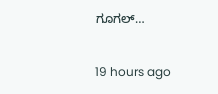ಗೂಗಲ್…

19 hours ago